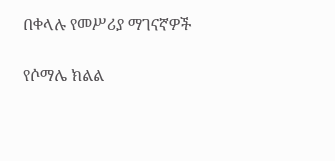በቀላሉ የመሥሪያ ማገናኛዎች

የሶማሌ ክልል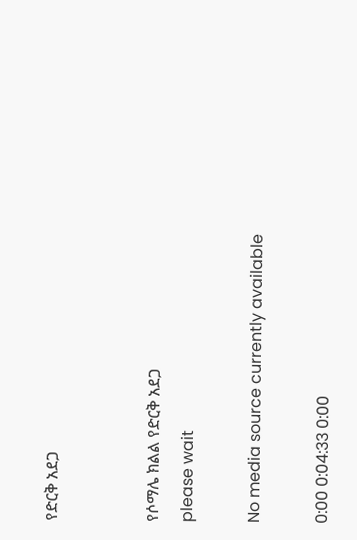የድርቅ አደጋ


የሶማሌ ክልል የድርቅ አደጋ
please wait

No media source currently available

0:00 0:04:33 0:00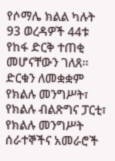የሶማሌ ክልል ካሉት 93 ወረዳዎች 44ቱ የከፋ ድርቅ ተጠቂ መሆናቸውን ገለጸ። ድርቁን ለመቋቋም የክልሉ መንግሥት፣ የክልሉ ብልጽግና ፓርቲ፣ የክልሉ መንግሥት ሰራተኞችና አመራሮች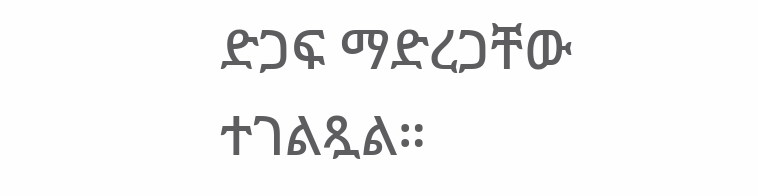ድጋፍ ማድረጋቸው ተገልጿል።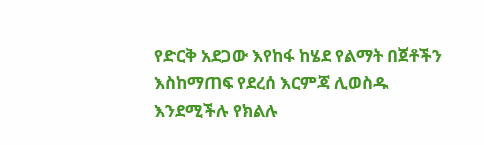የድርቅ አደጋው እየከፋ ከሄደ የልማት በጀቶችን እስከማጠፍ የደረሰ እርምጃ ሊወስዱ እንደሚችሉ የክልሉ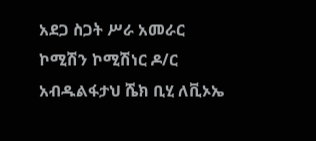አደጋ ስጋት ሥራ አመራር ኮሚሽን ኮሚሽነር ዶ/ር አብዱልፋታህ ሼክ ቢሂ ለቪኦኤ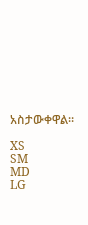አስታውቀዋል።

XS
SM
MD
LG